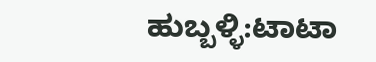ಹುಬ್ಬಳ್ಳಿ:ಟಾಟಾ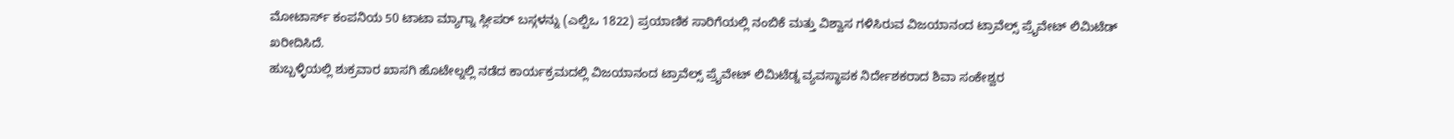ಮೋಟಾರ್ಸ್ ಕಂಪನಿಯ 50 ಟಾಟಾ ಮ್ಯಾಗ್ನಾ ಸ್ಲೀಪರ್ ಬಸ್ಗಳನ್ನು (ಎಲ್ಪಿಒ 1822) ಪ್ರಯಾಣಿಕ ಸಾರಿಗೆಯಲ್ಲಿ ನಂಬಿಕೆ ಮತ್ತು ವಿಶ್ವಾಸ ಗಳಿಸಿರುವ ವಿಜಯಾನಂದ ಟ್ರಾವೆಲ್ಸ್ ಪ್ರೖೆವೇಟ್ ಲಿಮಿಟೆಡ್ ಖರೀದಿಸಿದೆ.
ಹುಬ್ಬಳ್ಳಿಯಲ್ಲಿ ಶುಕ್ರವಾರ ಖಾಸಗಿ ಹೊಟೇಲ್ನಲ್ಲಿ ನಡೆದ ಕಾರ್ಯಕ್ರಮದಲ್ಲಿ ವಿಜಯಾನಂದ ಟ್ರಾವೆಲ್ಸ್ ಪ್ರೖೆವೇಟ್ ಲಿಮಿಟೆಡ್ನ ವ್ಯವಸ್ಥಾಪಕ ನಿರ್ದೇಶಕರಾದ ಶಿವಾ ಸಂಕೇಶ್ವರ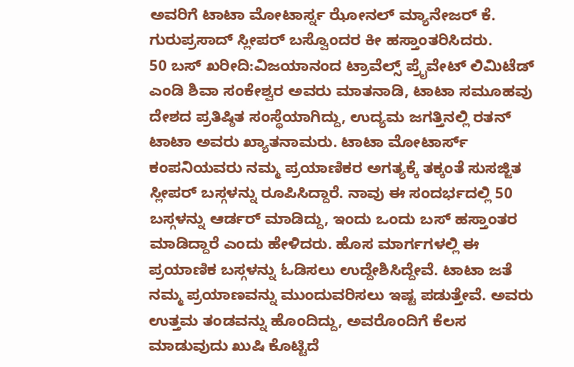ಅವರಿಗೆ ಟಾಟಾ ಮೋಟಾರ್ಸ್ನ ಝೋನಲ್ ಮ್ಯಾನೇಜರ್ ಕೆ. ಗುರುಪ್ರಸಾದ್ ಸ್ಲೀಪರ್ ಬಸ್ವೊಂದರ ಕೀ ಹಸ್ತಾಂತರಿಸಿದರು.
50 ಬಸ್ ಖರೀದಿ:ವಿಜಯಾನಂದ ಟ್ರಾವೆಲ್ಸ್ ಪ್ರೖೆವೇಟ್ ಲಿಮಿಟೆಡ್ ಎಂಡಿ ಶಿವಾ ಸಂಕೇಶ್ವರ ಅವರು ಮಾತನಾಡಿ, ಟಾಟಾ ಸಮೂಹವು ದೇಶದ ಪ್ರತಿಷ್ಠಿತ ಸಂಸ್ಥೆಯಾಗಿದ್ದು, ಉದ್ಯಮ ಜಗತ್ತಿನಲ್ಲಿ ರತನ್ ಟಾಟಾ ಅವರು ಖ್ಯಾತನಾಮರು. ಟಾಟಾ ಮೋಟಾರ್ಸ್ ಕಂಪನಿಯವರು ನಮ್ಮ ಪ್ರಯಾಣಿಕರ ಅಗತ್ಯಕ್ಕೆ ತಕ್ಕಂತೆ ಸುಸಜ್ಜಿತ ಸ್ಲೀಪರ್ ಬಸ್ಗಳನ್ನು ರೂಪಿಸಿದ್ದಾರೆ. ನಾವು ಈ ಸಂದರ್ಭದಲ್ಲಿ 50 ಬಸ್ಗಳನ್ನು ಆರ್ಡರ್ ಮಾಡಿದ್ದು, ಇಂದು ಒಂದು ಬಸ್ ಹಸ್ತಾಂತರ ಮಾಡಿದ್ದಾರೆ ಎಂದು ಹೇಳಿದರು. ಹೊಸ ಮಾರ್ಗಗಳಲ್ಲಿ ಈ ಪ್ರಯಾಣಿಕ ಬಸ್ಗಳನ್ನು ಓಡಿಸಲು ಉದ್ದೇಶಿಸಿದ್ದೇವೆ. ಟಾಟಾ ಜತೆ ನಮ್ಮ ಪ್ರಯಾಣವನ್ನು ಮುಂದುವರಿಸಲು ಇಷ್ಟ ಪಡುತ್ತೇವೆ. ಅವರು ಉತ್ತಮ ತಂಡವನ್ನು ಹೊಂದಿದ್ದು, ಅವರೊಂದಿಗೆ ಕೆಲಸ ಮಾಡುವುದು ಖುಷಿ ಕೊಟ್ಟಿದೆ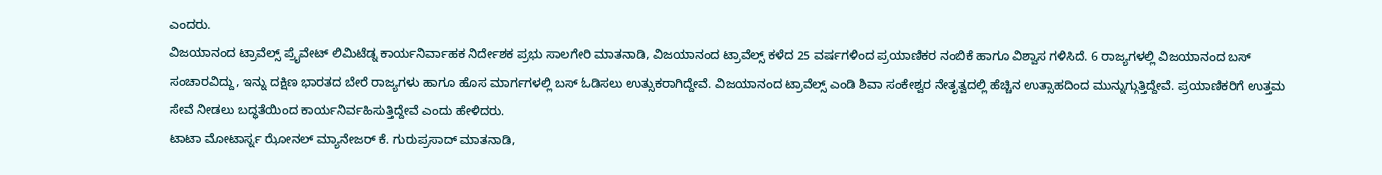ಎಂದರು.
ವಿಜಯಾನಂದ ಟ್ರಾವೆಲ್ಸ್ ಪ್ರೖೆವೇಟ್ ಲಿಮಿಟೆಡ್ನ ಕಾರ್ಯನಿರ್ವಾಹಕ ನಿರ್ದೇಶಕ ಪ್ರಭು ಸಾಲಗೇರಿ ಮಾತನಾಡಿ, ವಿಜಯಾನಂದ ಟ್ರಾವೆಲ್ಸ್ ಕಳೆದ 25 ವರ್ಷಗಳಿಂದ ಪ್ರಯಾಣಿಕರ ನಂಬಿಕೆ ಹಾಗೂ ವಿಶ್ವಾಸ ಗಳಿಸಿದೆ. 6 ರಾಜ್ಯಗಳಲ್ಲಿ ವಿಜಯಾನಂದ ಬಸ್ ಸಂಚಾರವಿದ್ದು, ಇನ್ನು ದಕ್ಷಿಣ ಭಾರತದ ಬೇರೆ ರಾಜ್ಯಗಳು ಹಾಗೂ ಹೊಸ ಮಾರ್ಗಗಳಲ್ಲಿ ಬಸ್ ಓಡಿಸಲು ಉತ್ಸುಕರಾಗಿದ್ದೇವೆ. ವಿಜಯಾನಂದ ಟ್ರಾವೆಲ್ಸ್ ಎಂಡಿ ಶಿವಾ ಸಂಕೇಶ್ವರ ನೇತೃತ್ವದಲ್ಲಿ ಹೆಚ್ಚಿನ ಉತ್ಸಾಹದಿಂದ ಮುನ್ನುಗ್ಗುತ್ತಿದ್ದೇವೆ. ಪ್ರಯಾಣಿಕರಿಗೆ ಉತ್ತಮ ಸೇವೆ ನೀಡಲು ಬದ್ಧತೆಯಿಂದ ಕಾರ್ಯನಿರ್ವಹಿಸುತ್ತಿದ್ದೇವೆ ಎಂದು ಹೇಳಿದರು.
ಟಾಟಾ ಮೋಟಾರ್ಸ್ನ ಝೋನಲ್ ಮ್ಯಾನೇಜರ್ ಕೆ. ಗುರುಪ್ರಸಾದ್ ಮಾತನಾಡಿ,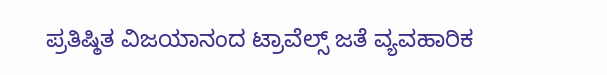ಪ್ರತಿಷ್ಠಿತ ವಿಜಯಾನಂದ ಟ್ರಾವೆಲ್ಸ್ ಜತೆ ವ್ಯವಹಾರಿಕ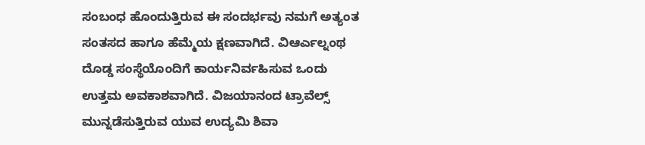ಸಂಬಂಧ ಹೊಂದುತ್ತಿರುವ ಈ ಸಂದರ್ಭವು ನಮಗೆ ಅತ್ಯಂತ ಸಂತಸದ ಹಾಗೂ ಹೆಮ್ಮೆಯ ಕ್ಷಣವಾಗಿದೆ. ವಿಆರ್ಎಲ್ನಂಥ ದೊಡ್ಡ ಸಂಸ್ಥೆಯೊಂದಿಗೆ ಕಾರ್ಯನಿರ್ವಹಿಸುವ ಒಂದು ಉತ್ತಮ ಅವಕಾಶವಾಗಿದೆ. ವಿಜಯಾನಂದ ಟ್ರಾವೆಲ್ಸ್ ಮುನ್ನಡೆಸುತ್ತಿರುವ ಯುವ ಉದ್ಯಮಿ ಶಿವಾ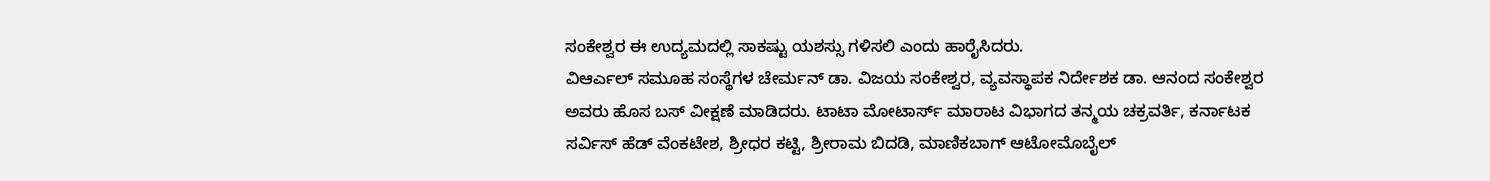ಸಂಕೇಶ್ವರ ಈ ಉದ್ಯಮದಲ್ಲಿ ಸಾಕಷ್ಟು ಯಶಸ್ಸು ಗಳಿಸಲಿ ಎಂದು ಹಾರೈಸಿದರು.
ವಿಆರ್ಎಲ್ ಸಮೂಹ ಸಂಸ್ಥೆಗಳ ಚೇರ್ಮನ್ ಡಾ. ವಿಜಯ ಸಂಕೇಶ್ವರ, ವ್ಯವಸ್ಥಾಪಕ ನಿರ್ದೇಶಕ ಡಾ. ಆನಂದ ಸಂಕೇಶ್ವರ ಅವರು ಹೊಸ ಬಸ್ ವೀಕ್ಷಣೆ ಮಾಡಿದರು. ಟಾಟಾ ಮೋಟಾರ್ಸ್ ಮಾರಾಟ ವಿಭಾಗದ ತನ್ಮಯ ಚಕ್ರವರ್ತಿ, ಕರ್ನಾಟಕ ಸರ್ವಿಸ್ ಹೆಡ್ ವೆಂಕಟೇಶ, ಶ್ರೀಧರ ಕಟ್ಟಿ, ಶ್ರೀರಾಮ ಬಿದಡಿ, ಮಾಣಿಕಬಾಗ್ ಆಟೋಮೊಬೈಲ್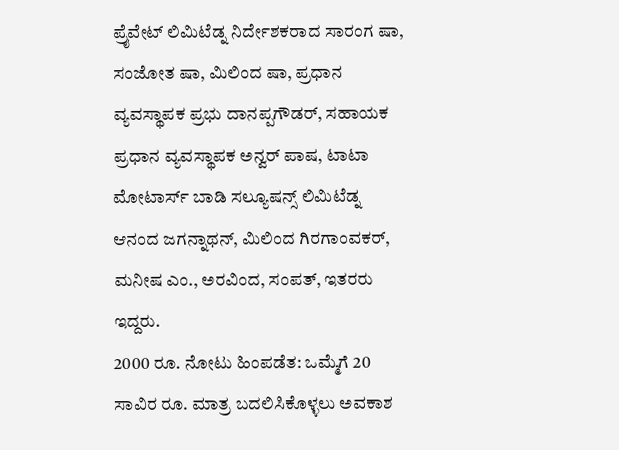ಪ್ರೖೆವೇಟ್ ಲಿಮಿಟೆಡ್ನ ನಿರ್ದೇಶಕರಾದ ಸಾರಂಗ ಷಾ, ಸಂಜೋತ ಷಾ, ಮಿಲಿಂದ ಷಾ, ಪ್ರಧಾನ ವ್ಯವಸ್ಥಾಪಕ ಪ್ರಭು ದಾನಪ್ಪಗೌಡರ್, ಸಹಾಯಕ ಪ್ರಧಾನ ವ್ಯವಸ್ಥಾಪಕ ಅನ್ವರ್ ಪಾಷ, ಟಾಟಾ ಮೋಟಾರ್ಸ್ ಬಾಡಿ ಸಲ್ಯೂಷನ್ಸ್ ಲಿಮಿಟೆಡ್ನ ಆನಂದ ಜಗನ್ನಾಥನ್, ಮಿಲಿಂದ ಗಿರಗಾಂವಕರ್, ಮನೀಷ ಎಂ., ಅರವಿಂದ, ಸಂಪತ್, ಇತರರು ಇದ್ದರು.
2000 ರೂ. ನೋಟು ಹಿಂಪಡೆತ: ಒಮ್ಮೆಗೆ 20 ಸಾವಿರ ರೂ. ಮಾತ್ರ ಬದಲಿಸಿಕೊಳ್ಳಲು ಅವಕಾಶ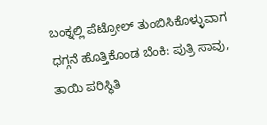ಬಂಕ್ನಲ್ಲಿ ಪೆಟ್ರೋಲ್ ತುಂಬಿಸಿಕೊಳ್ಳುವಾಗ ಧಗ್ಗನೆ ಹೊತ್ತಿಕೊಂಡ ಬೆಂಕಿ: ಪುತ್ರಿ ಸಾವು, ತಾಯಿ ಪರಿಸ್ಥಿತಿ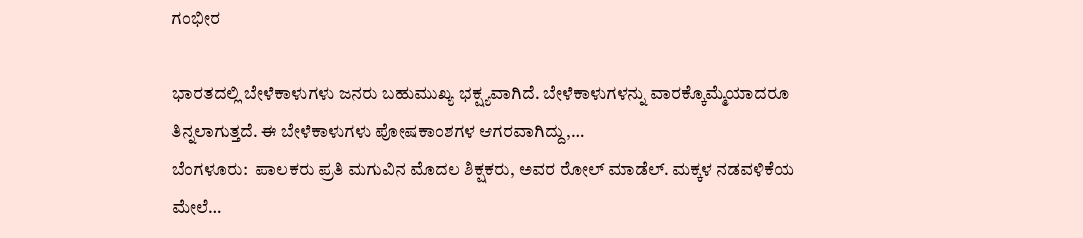ಗಂಭೀರ

ಭಾರತದಲ್ಲಿ ಬೇಳೆಕಾಳುಗಳು ಜನರು ಬಹುಮುಖ್ಯ ಭಕ್ಷ್ಯವಾಗಿದೆ. ಬೇಳೆಕಾಳುಗಳನ್ನು ವಾರಕ್ಕೊಮ್ಮೆಯಾದರೂ ತಿನ್ನಲಾಗುತ್ತದೆ. ಈ ಬೇಳೆಕಾಳುಗಳು ಪೋಷಕಾಂಶಗಳ ಆಗರವಾಗಿದ್ದು,…
ಬೆಂಗಳೂರು:  ಪಾಲಕರು ಪ್ರತಿ ಮಗುವಿನ ಮೊದಲ ಶಿಕ್ಷಕರು, ಅವರ ರೋಲ್ ಮಾಡೆಲ್. ಮಕ್ಕಳ ನಡವಳಿಕೆಯ ಮೇಲೆ…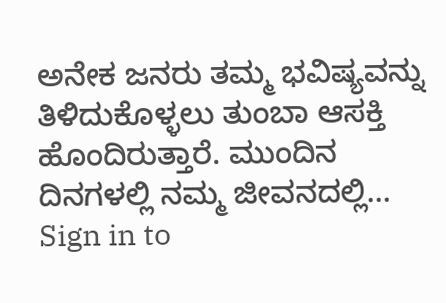ಅನೇಕ ಜನರು ತಮ್ಮ ಭವಿಷ್ಯವನ್ನು ತಿಳಿದುಕೊಳ್ಳಲು ತುಂಬಾ ಆಸಕ್ತಿ ಹೊಂದಿರುತ್ತಾರೆ. ಮುಂದಿನ ದಿನಗಳಲ್ಲಿ ನಮ್ಮ ಜೀವನದಲ್ಲಿ…
Sign in to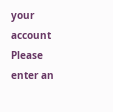your account
Please enter an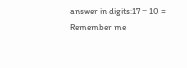answer in digits:17 − 10 =
Remember me